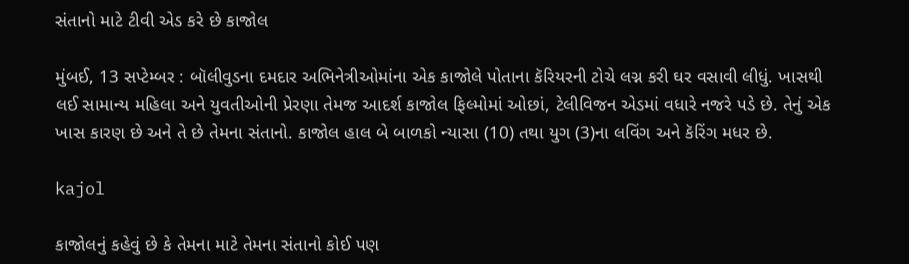સંતાનો માટે ટીવી એડ કરે છે કાજોલ

મુંબઈ, 13 સપ્ટેમ્બર : બૉલીવુડના દમદાર અભિનેત્રીઓમાંના એક કાજોલે પોતાના કૅરિયરની ટોચે લગ્ન કરી ઘર વસાવી લીધું. ખાસથી લઈ સામાન્ય મહિલા અને યુવતીઓની પ્રેરણા તેમજ આદર્શ કાજોલ ફિલ્મોમાં ઓછાં, ટેલીવિજન એડમાં વધારે નજરે પડે છે. તેનું એક ખાસ કારણ છે અને તે છે તેમના સંતાનો. કાજોલ હાલ બે બાળકો ન્યાસા (10) તથા યુગ (3)ના લવિંગ અને કૅરિંગ મધર છે.

kajol

કાજોલનું કહેવું છે કે તેમના માટે તેમના સંતાનો કોઈ પણ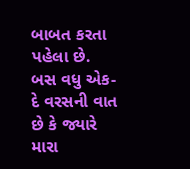બાબત કરતા પહેલા છે. બસ વધુ એક-દે વરસની વાત છે કે જ્યારે મારા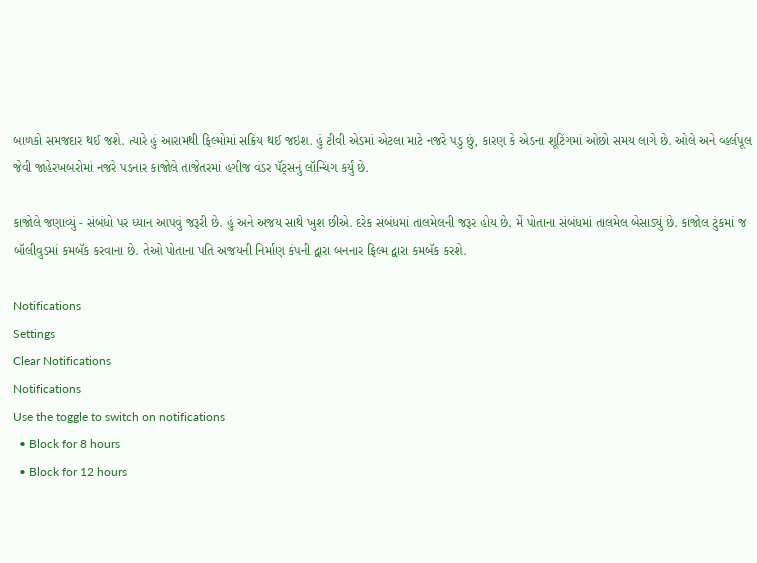બાળકો સમજદાર થઈ જશે. ત્યારે હું આરામથી ફિલ્મોમાં સક્રિય થઈ જઇશ. હું ટીવી એડમાં એટલા માટે નજરે પડુ છું, કારણ કે એડના શૂટિંગમાં ઓછો સમય લાગે છે. ઓલે અને વ્હર્લપૂલ જેવી જાહેરખબરોમાં નજરે પડનાર કાજોલે તાજેતરમાં હગીજ વંડર પૅંટ્સનું લૉન્ચિંગ કર્યું છે.

કાજોલે જણાવ્યું - સંબંધો પર ધ્યાન આપવું જરૂરી છે. હું અને અજય સાથે ખુશ છીએ. દરેક સંબંધમાં તાલમેલની જરૂર હોય છે. મેં પોતાના સંબંધમાં તાલમેલ બેસાડ્યું છે. કાજોલ ટુંકમાં જ બૉલીવુડમાં કમબૅક કરવાના છે. તેઓ પોતાના પતિ અજયની નિર્માણ કંપની દ્વારા બનનાર ફિલ્મ દ્વારા કમબૅક કરશે.

Notifications
Settings
Clear Notifications
Notifications
Use the toggle to switch on notifications
  • Block for 8 hours
  • Block for 12 hours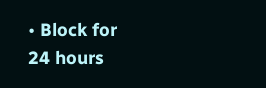• Block for 24 hours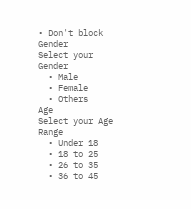• Don't block
Gender
Select your Gender
  • Male
  • Female
  • Others
Age
Select your Age Range
  • Under 18
  • 18 to 25
  • 26 to 35
  • 36 to 45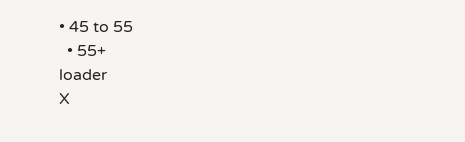• 45 to 55
  • 55+
loader
X